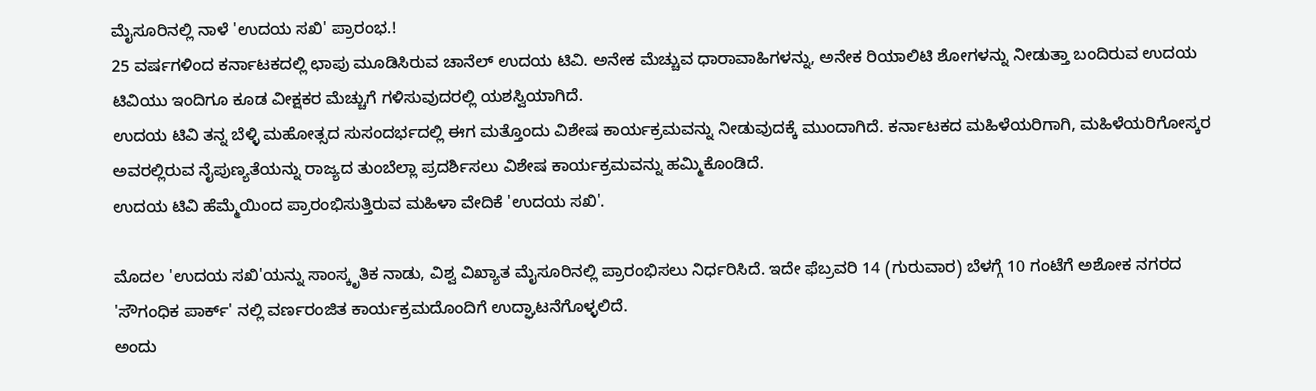ಮೈಸೂರಿನಲ್ಲಿ ನಾಳೆ 'ಉದಯ ಸಖಿ' ಪ್ರಾರಂಭ.!
25 ವರ್ಷಗಳಿಂದ ಕರ್ನಾಟಕದಲ್ಲಿ ಛಾಪು ಮೂಡಿಸಿರುವ ಚಾನೆಲ್ ಉದಯ ಟಿವಿ. ಅನೇಕ ಮೆಚ್ಚುವ ಧಾರಾವಾಹಿಗಳನ್ನು, ಅನೇಕ ರಿಯಾಲಿಟಿ ಶೋಗಳನ್ನು ನೀಡುತ್ತಾ ಬಂದಿರುವ ಉದಯ ಟಿವಿಯು ಇಂದಿಗೂ ಕೂಡ ವೀಕ್ಷಕರ ಮೆಚ್ಚುಗೆ ಗಳಿಸುವುದರಲ್ಲಿ ಯಶಸ್ವಿಯಾಗಿದೆ.
ಉದಯ ಟಿವಿ ತನ್ನ ಬೆಳ್ಳಿ ಮಹೋತ್ಸದ ಸುಸಂದರ್ಭದಲ್ಲಿ ಈಗ ಮತ್ತೊಂದು ವಿಶೇಷ ಕಾರ್ಯಕ್ರಮವನ್ನು ನೀಡುವುದಕ್ಕೆ ಮುಂದಾಗಿದೆ. ಕರ್ನಾಟಕದ ಮಹಿಳೆಯರಿಗಾಗಿ, ಮಹಿಳೆಯರಿಗೋಸ್ಕರ ಅವರಲ್ಲಿರುವ ನೈಪುಣ್ಯತೆಯನ್ನು ರಾಜ್ಯದ ತುಂಬೆಲ್ಲಾ ಪ್ರದರ್ಶಿಸಲು ವಿಶೇಷ ಕಾರ್ಯಕ್ರಮವನ್ನು ಹಮ್ಮಿಕೊಂಡಿದೆ.
ಉದಯ ಟಿವಿ ಹೆಮ್ಮೆಯಿಂದ ಪ್ರಾರಂಭಿಸುತ್ತಿರುವ ಮಹಿಳಾ ವೇದಿಕೆ 'ಉದಯ ಸಖಿ'.

ಮೊದಲ 'ಉದಯ ಸಖಿ'ಯನ್ನು ಸಾಂಸ್ಕೃತಿಕ ನಾಡು, ವಿಶ್ವ ವಿಖ್ಯಾತ ಮೈಸೂರಿನಲ್ಲಿ ಪ್ರಾರಂಭಿಸಲು ನಿರ್ಧರಿಸಿದೆ. ಇದೇ ಫೆಬ್ರವರಿ 14 (ಗುರುವಾರ) ಬೆಳಗ್ಗೆ 10 ಗಂಟೆಗೆ ಅಶೋಕ ನಗರದ 'ಸೌಗಂಧಿಕ ಪಾರ್ಕ್' ನಲ್ಲಿ ವರ್ಣರಂಜಿತ ಕಾರ್ಯಕ್ರಮದೊಂದಿಗೆ ಉದ್ಘಾಟನೆಗೊಳ್ಳಲಿದೆ.
ಅಂದು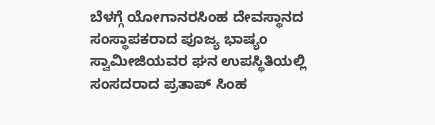ಬೆಳಗ್ಗೆ ಯೋಗಾನರಸಿಂಹ ದೇವಸ್ಥಾನದ ಸಂಸ್ಥಾಪಕರಾದ ಪೂಜ್ಯ ಭಾಷ್ಯಂ ಸ್ವಾಮೀಜಿಯವರ ಘನ ಉಪಸ್ಥಿತಿಯಲ್ಲಿ ಸಂಸದರಾದ ಪ್ರತಾಪ್ ಸಿಂಹ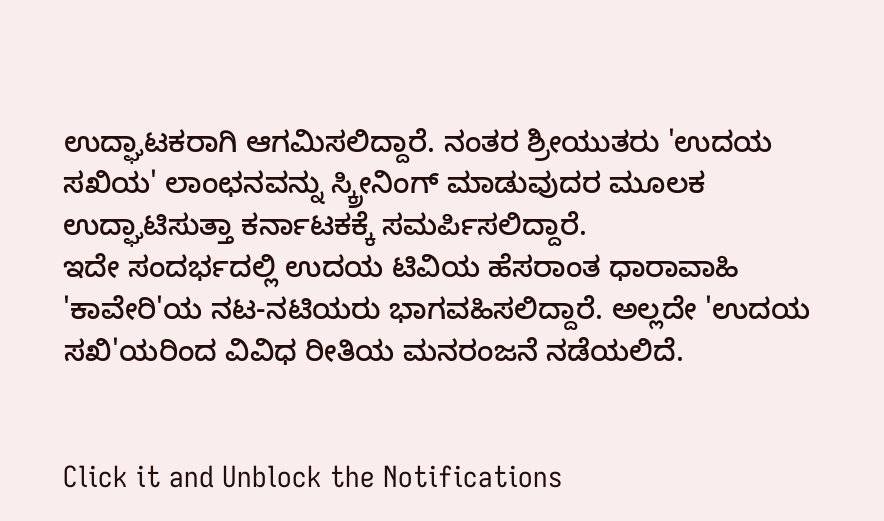ಉದ್ಘಾಟಕರಾಗಿ ಆಗಮಿಸಲಿದ್ದಾರೆ. ನಂತರ ಶ್ರೀಯುತರು 'ಉದಯ ಸಖಿಯ' ಲಾಂಛನವನ್ನು ಸ್ಕ್ರೀನಿಂಗ್ ಮಾಡುವುದರ ಮೂಲಕ ಉದ್ಘಾಟಿಸುತ್ತಾ ಕರ್ನಾಟಕಕ್ಕೆ ಸಮರ್ಪಿಸಲಿದ್ದಾರೆ.
ಇದೇ ಸಂದರ್ಭದಲ್ಲಿ ಉದಯ ಟಿವಿಯ ಹೆಸರಾಂತ ಧಾರಾವಾಹಿ 'ಕಾವೇರಿ'ಯ ನಟ-ನಟಿಯರು ಭಾಗವಹಿಸಲಿದ್ದಾರೆ. ಅಲ್ಲದೇ 'ಉದಯ ಸಖಿ'ಯರಿಂದ ವಿವಿಧ ರೀತಿಯ ಮನರಂಜನೆ ನಡೆಯಲಿದೆ.


Click it and Unblock the Notifications